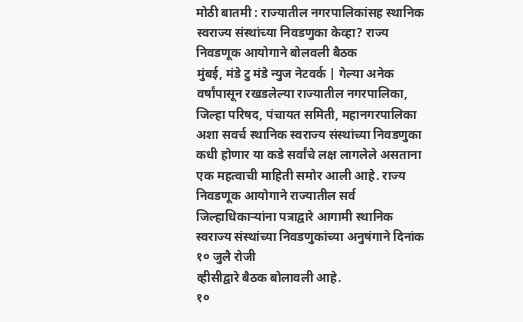मोठी बातमी : राज्यातील नगरपालिकांसह स्थानिक स्वराज्य संस्थांच्या निवडणुका केव्हा? राज्य निवडणूक आयोगाने बोलवली बैठक
मुंबई, मंडे टु मंडे न्युज नेटवर्क | गेल्या अनेक वर्षांपासून रखडलेल्या राज्यातील नगरपालिका, जिल्हा परिषद, पंचायत समिती, महानगरपालिका अशा सवर्च स्थानिक स्वराज्य संस्थांच्या निवडणुका कधी होणार या कडे सर्वांचे लक्ष लागलेले असताना एक महत्वाची माहिती समोर आली आहे. राज्य निवडणूक आयोगाने राज्यातील सर्व जिल्हाधिकाऱ्यांना पत्राद्वारे आगामी स्थानिक स्वराज्य संस्थांच्या निवडणुकांच्या अनुषंगाने दिनांक १० जुलै रोजी
व्हीसीद्वारे बैठक बोलावली आहे.
१०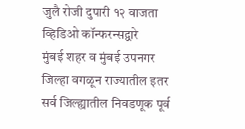जुलै रोजी दुपारी १२ वाजता व्हिडिओ कॉन्फरन्सद्वारे
मुंबई शहर व मुंबई उपनगर जिल्हा वगळून राज्यातील इतर सर्व जिल्ह्यातील निवडणूक पूर्व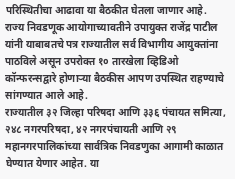परिस्थितीचा आढावा या बैठकीत घेतला जाणार आहे.
राज्य निवडणूक आयोगाच्यावतीने उपायुक्त राजेंद्र पाटील यांनी याबाबतचे पत्र राज्यातील सर्व विभागीय आयुक्तांना पाठविले असून उपरोक्त १० तारखेला व्हिडिओ कॉन्फरन्सद्वारे होणाऱ्या बैठकीस आपण उपस्थित राहण्याचे सांगण्यात आले आहे.
राज्यातील ३२ जिल्हा परिषदा आणि ३३६ पंचायत समित्या, २४८ नगरपरिषदा, ४२ नगरपंचायती आणि २९ महानगरपालिकांच्या सार्वत्रिक निवडणुका आगामी काळात घेण्यात येणार आहेत. या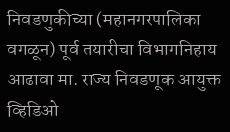निवडणुकीच्या (महानगरपालिका वगळून) पूर्व तयारीचा विभागनिहाय आढावा मा. राज्य निवडणूक आयुक्त व्हिडिओ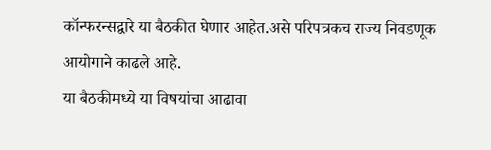कॉन्फरन्सद्वारे या बैठकीत घेणार आहेत.असे परिपत्रकच राज्य निवडणूक आयोगाने काढले आहे.
या बैठकीमध्ये या विषयांचा आढावा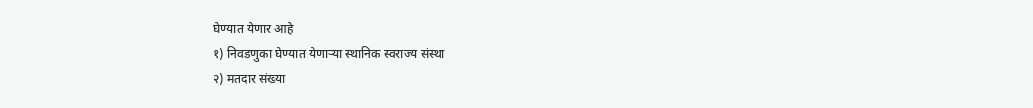घेण्यात येणार आहे
१) निवडणुका घेण्यात येणाऱ्या स्थानिक स्वराज्य संस्था
२) मतदार संख्या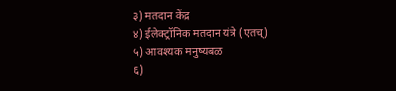३) मतदान केंद्र
४) ईलेक्ट्रॉनिक मतदान यंत्रे (एतच्)
५) आवश्यक मनुष्यबळ
६)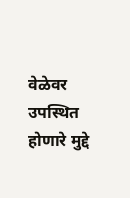वेळेवर उपस्थित होणारे मुद्दे